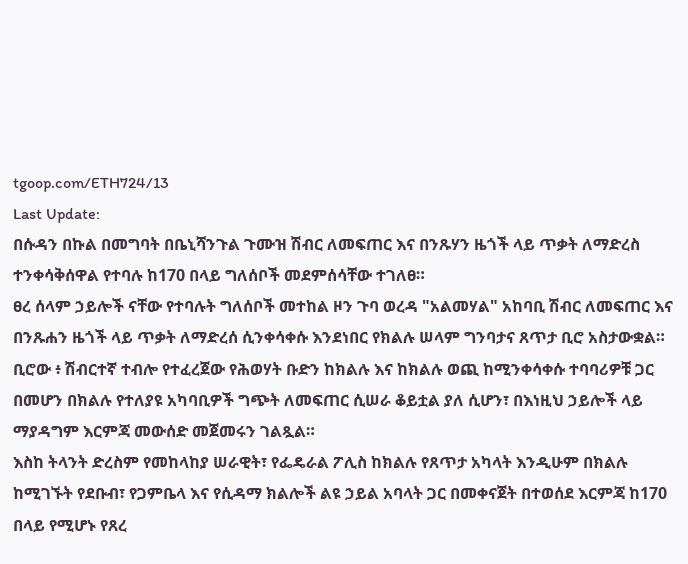tgoop.com/ETH724/13
Last Update:
በሱዳን በኩል በመግባት በቤኒሻንጉል ጉሙዝ ሽብር ለመፍጠር እና በንጹሃን ዜጎች ላይ ጥቃት ለማድረስ ተንቀሳቅሰዋል የተባሉ ከ170 በላይ ግለሰቦች መደምሰሳቸው ተገለፀ።
ፀረ ሰላም ኃይሎች ናቸው የተባሉት ግለሰቦች መተከል ዞን ጉባ ወረዳ "አልመሃል" አከባቢ ሽብር ለመፍጠር እና በንጹሐን ዜጎች ላይ ጥቃት ለማድረሰ ሲንቀሳቀሱ እንደነበር የክልሉ ሠላም ግንባታና ጸጥታ ቢሮ አስታውቋል።
ቢሮው ፥ ሽብርተኛ ተብሎ የተፈረጀው የሕወሃት ቡድን ከክልሉ እና ከክልሉ ወጪ ከሚንቀሳቀሱ ተባባሪዎቹ ጋር በመሆን በክልሉ የተለያዩ አካባቢዎች ግጭት ለመፍጠር ሲሠራ ቆይቷል ያለ ሲሆን፣ በእነዚህ ኃይሎች ላይ ማያዳግም እርምጃ መውሰድ መጀመሩን ገልጿል።
እስከ ትላንት ድረስም የመከላከያ ሠራዊት፣ የፌዴራል ፖሊስ ከክልሉ የጸጥታ አካላት እንዲሁም በክልሉ ከሚገኙት የደቡብ፣ የጋምቤላ እና የሲዳማ ክልሎች ልዩ ኃይል አባላት ጋር በመቀናጀት በተወሰደ እርምጃ ከ170 በላይ የሚሆኑ የጸረ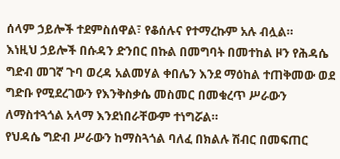ሰላም ኃይሎች ተደምስሰዋል፣ የቆሰሉና የተማረኩም አሉ ብሏል።
እነዚህ ኃይሎች በሱዳን ድንበር በኩል በመግባት በመተከል ዞን የሕዳሴ ግድብ መገኛ ጉባ ወረዳ አልመሃል ቀበሌን እንደ ማዕከል ተጠቅመው ወደ ግድቡ የሚደረገውን የእንቅስቃሴ መስመር በመቁረጥ ሥራውን ለማስተጓጎል አላማ እንደነበራቸውም ተነግሯል።
የህዳሴ ግድብ ሥራውን ከማስጓጎል ባለፈ በክልሉ ሽብር በመፍጠር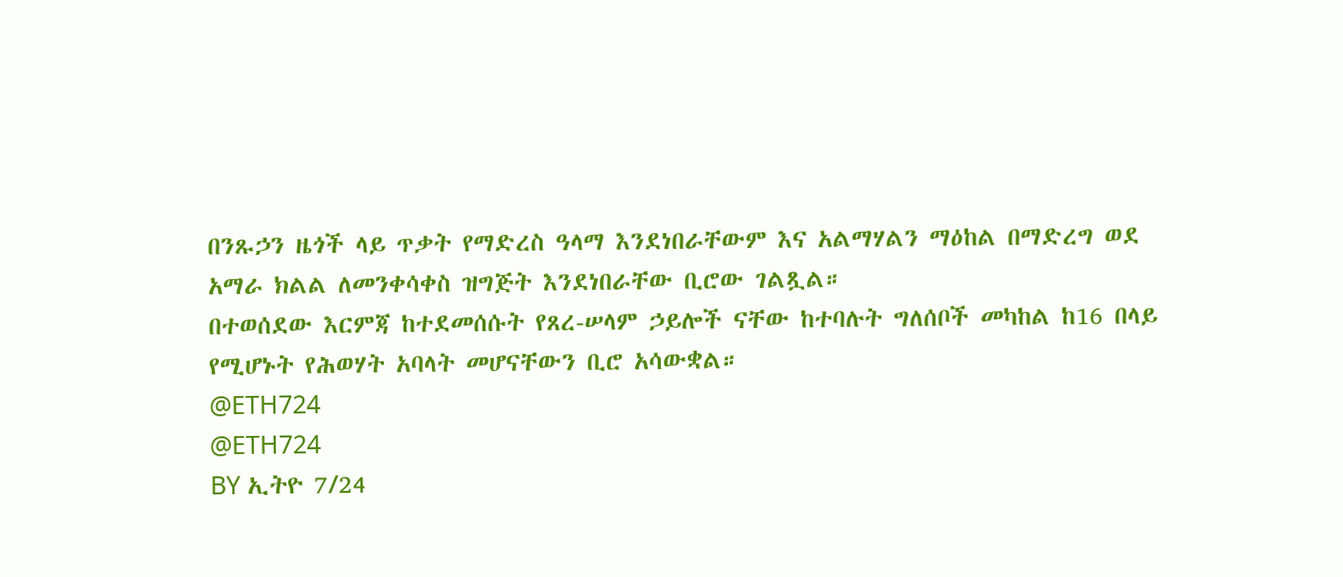በንጹኃን ዜጎች ላይ ጥቃት የማድረስ ዓላማ እንደነበራቸውም እና አልማሃልን ማዕከል በማድረግ ወደ አማራ ክልል ለመንቀሳቀስ ዝግጅት እንደነበራቸው ቢሮው ገልጿል።
በተወሰደው እርምጃ ከተደመሰሱት የጸረ-ሠላም ኃይሎች ናቸው ከተባሉት ግለሰቦች መካከል ከ16 በላይ የሚሆኑት የሕወሃት አባላት መሆናቸውን ቢሮ አሳውቋል።
@ETH724
@ETH724
BY ኢትዮ 7/24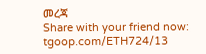መረጃ
Share with your friend now:
tgoop.com/ETH724/13